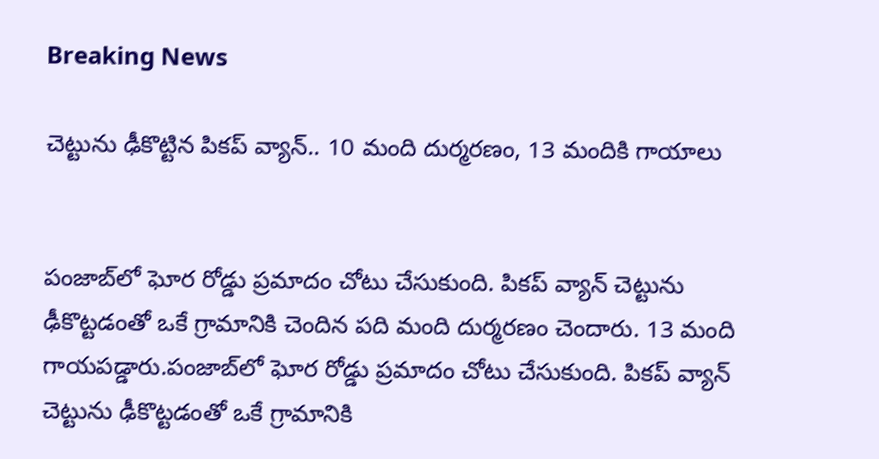Breaking News

చెట్టును ఢీకొట్టిన పికప్ వ్యాన్.. 10 మంది దుర్మరణం, 13 మందికి గాయాలు


పంజాబ్‌లో ఘోర రోడ్డు ప్రమాదం చోటు చేసుకుంది. పికప్ వ్యాన్ చెట్టును ఢీకొట్టడంతో ఒకే గ్రామానికి చెందిన పది మంది దుర్మరణం చెందారు. 13 మంది గాయపడ్డారు.పంజాబ్‌లో ఘోర రోడ్డు ప్రమాదం చోటు చేసుకుంది. పికప్ వ్యాన్ చెట్టును ఢీకొట్టడంతో ఒకే గ్రామానికి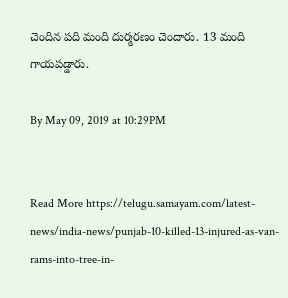చెందిన పది మంది దుర్మరణం చెందారు. 13 మంది గాయపడ్డారు.

By May 09, 2019 at 10:29PM


Read More https://telugu.samayam.com/latest-news/india-news/punjab-10-killed-13-injured-as-van-rams-into-tree-in-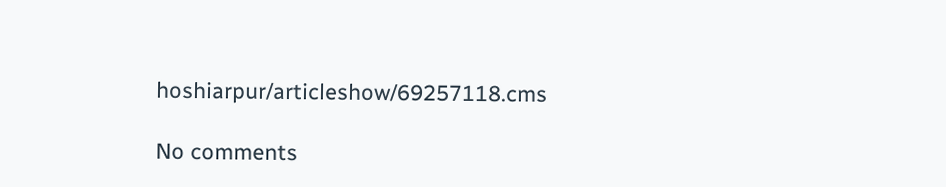hoshiarpur/articleshow/69257118.cms

No comments